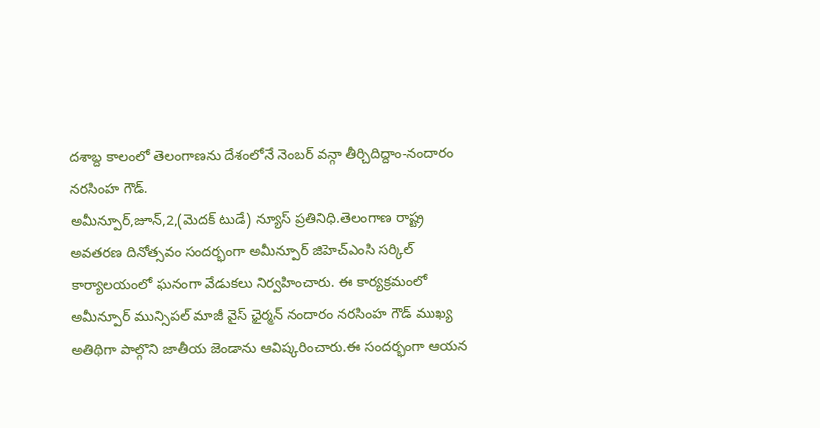దశాబ్ద కాలంలో తెలంగాణను దేశంలోనే నెంబర్ వన్గా తీర్చిదిద్దాం-నందారం నరసింహ గౌడ్.
అమీన్పూర్,జూన్,2,(మెదక్ టుడే) న్యూస్ ప్రతినిధి.తెలంగాణ రాష్ట్ర అవతరణ దినోత్సవం సందర్భంగా అమీన్పూర్ జిహెచ్ఎంసి సర్కిల్ కార్యాలయంలో ఘనంగా వేడుకలు నిర్వహించారు. ఈ కార్యక్రమంలో అమీన్పూర్ మున్సిపల్ మాజీ వైస్ ఛైర్మన్ నందారం నరసింహ గౌడ్ ముఖ్య అతిథిగా పాల్గొని జాతీయ జెండాను ఆవిష్కరించారు.ఈ సందర్భంగా ఆయన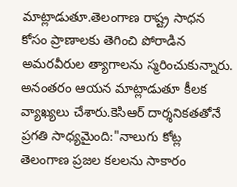మాట్లాడుతూ.తెలంగాణ రాష్ట్ర సాధన కోసం ప్రాణాలకు తెగించి పోరాడిన అమరవీరుల త్యాగాలను స్మరించుకున్నారు. అనంతరం ఆయన మాట్లాడుతూ కీలక వ్యాఖ్యలు చేశారు.కెసిఆర్ దార్శనికతతోనే ప్రగతి సాధ్యమైంది:"నాలుగు కోట్ల తెలంగాణ ప్రజల కలలను సాకారం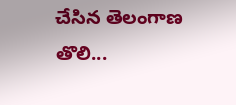చేసిన తెలంగాణ తొలి...